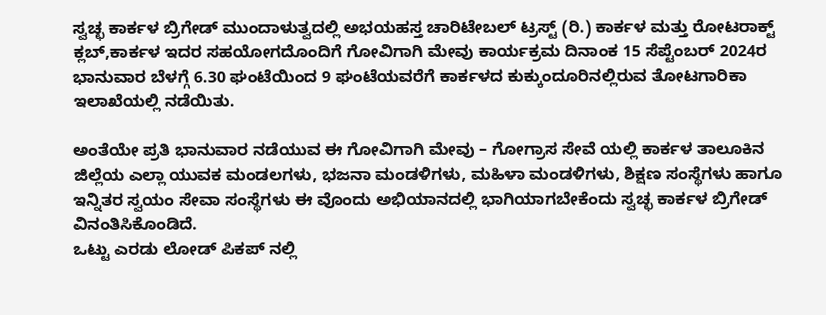ಸ್ವಚ್ಛ ಕಾರ್ಕಳ ಬ್ರಿಗೇಡ್ ಮುಂದಾಳುತ್ವದಲ್ಲಿ ಅಭಯಹಸ್ತ ಚಾರಿಟೇಬಲ್ ಟ್ರಸ್ಟ್ (ರಿ.) ಕಾರ್ಕಳ ಮತ್ತು ರೋಟರಾಕ್ಟ್ ಕ್ಲಬ್,ಕಾರ್ಕಳ ಇದರ ಸಹಯೋಗದೊಂದಿಗೆ ಗೋವಿಗಾಗಿ ಮೇವು ಕಾರ್ಯಕ್ರಮ ದಿನಾಂಕ 15 ಸೆಪ್ಟೆಂಬರ್ 2024ರ ಭಾನುವಾರ ಬೆಳಗ್ಗೆ 6.30 ಘಂಟೆಯಿಂದ 9 ಘಂಟೆಯವರೆಗೆ ಕಾರ್ಕಳದ ಕುಕ್ಕುಂದೂರಿನಲ್ಲಿರುವ ತೋಟಗಾರಿಕಾ ಇಲಾಖೆಯಲ್ಲಿ ನಡೆಯಿತು.

ಅಂತೆಯೇ ಪ್ರತಿ ಭಾನುವಾರ ನಡೆಯುವ ಈ ಗೋವಿಗಾಗಿ ಮೇವು – ಗೋಗ್ರಾಸ ಸೇವೆ ಯಲ್ಲಿ ಕಾರ್ಕಳ ತಾಲೂಕಿನ ಜಿಲ್ಲೆಯ ಎಲ್ಲಾ ಯುವಕ ಮಂಡಲಗಳು, ಭಜನಾ ಮಂಡಳಿಗಳು, ಮಹಿಳಾ ಮಂಡಳಿಗಳು, ಶಿಕ್ಷಣ ಸಂಸ್ಥೆಗಳು ಹಾಗೂ ಇನ್ನಿತರ ಸ್ವಯಂ ಸೇವಾ ಸಂಸ್ಥೆಗಳು ಈ ವೊಂದು ಅಭಿಯಾನದಲ್ಲಿ ಭಾಗಿಯಾಗಬೇಕೆಂದು ಸ್ವಚ್ಛ ಕಾರ್ಕಳ ಬ್ರಿಗೇಡ್ ವಿನಂತಿಸಿಕೊಂಡಿದೆ.
ಒಟ್ಟು ಎರಡು ಲೋಡ್ ಪಿಕಪ್ ನಲ್ಲಿ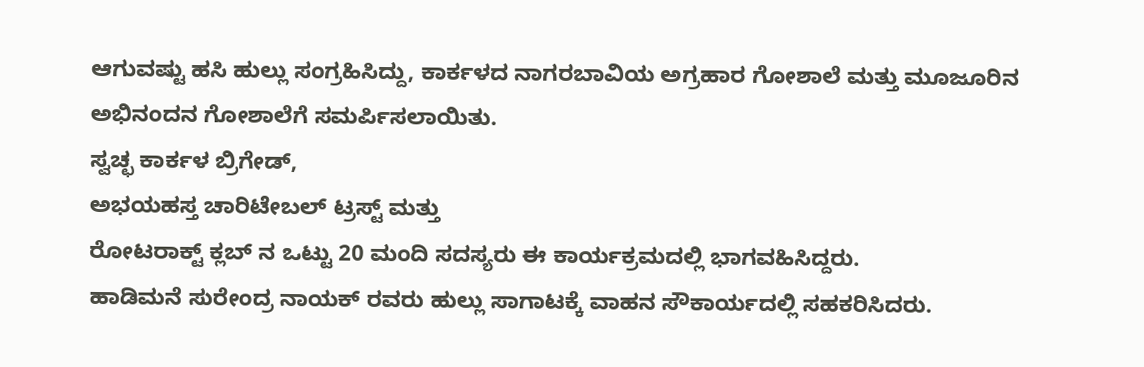ಆಗುವಷ್ಟು ಹಸಿ ಹುಲ್ಲು ಸಂಗ್ರಹಿಸಿದ್ದು, ಕಾರ್ಕಳದ ನಾಗರಬಾವಿಯ ಅಗ್ರಹಾರ ಗೋಶಾಲೆ ಮತ್ತು ಮೂಜೂರಿನ ಅಭಿನಂದನ ಗೋಶಾಲೆಗೆ ಸಮರ್ಪಿಸಲಾಯಿತು.
ಸ್ವಚ್ಛ ಕಾರ್ಕಳ ಬ್ರಿಗೇಡ್,
ಅಭಯಹಸ್ತ ಚಾರಿಟೇಬಲ್ ಟ್ರಸ್ಟ್ ಮತ್ತು
ರೋಟರಾಕ್ಟ್ ಕ್ಲಬ್ ನ ಒಟ್ಟು 20 ಮಂದಿ ಸದಸ್ಯರು ಈ ಕಾರ್ಯಕ್ರಮದಲ್ಲಿ ಭಾಗವಹಿಸಿದ್ದರು.
ಹಾಡಿಮನೆ ಸುರೇಂದ್ರ ನಾಯಕ್ ರವರು ಹುಲ್ಲು ಸಾಗಾಟಕ್ಕೆ ವಾಹನ ಸೌಕಾರ್ಯದಲ್ಲಿ ಸಹಕರಿಸಿದರು.